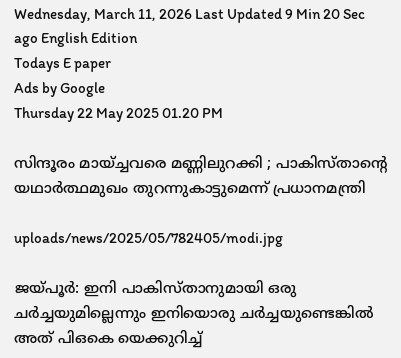Wednesday, March 11, 2026 Last Updated 9 Min 20 Sec ago English Edition
Todays E paper
Ads by Google
Thursday 22 May 2025 01.20 PM

സിന്ദൂരം മായ്ച്ചവരെ മണ്ണിലുറക്കി ; പാകിസ്താന്റെ യഥാര്‍ത്ഥമുഖം തുറന്നുകാട്ടുമെന്ന് പ്രധാനമന്ത്രി

uploads/news/2025/05/782405/modi.jpg

ജയ്പൂര്‍: ഇനി പാകിസ്താനുമായി ഒരു ചര്‍ച്ചയുമില്ലെന്നും ഇനിയൊരു ചര്‍ച്ചയുണ്ടെങ്കില്‍ അത് പിഒകെ യെക്കുറിച്ച്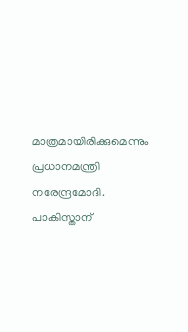മാത്രമായിരിക്കുമെന്നും പ്രധാനമന്ത്രി നരേന്ദ്രമോദി. പാകിസ്താന്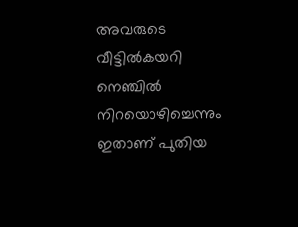അവരുടെ വീട്ടില്‍കയറി നെഞ്ചില്‍ നിറയൊഴിച്ചെന്നും ഇതാണ് പുതിയ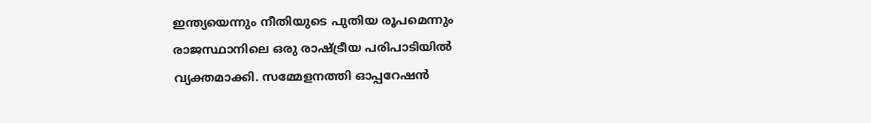ഇന്ത്യയെന്നും നീതിയുടെ പുതിയ രൂപമെന്നും രാജസ്ഥാനിലെ ഒരു രാഷ്ട്രീയ പരിപാടിയില്‍ വ്യക്തമാക്കി. സമ്മേളനത്തി ഓപ്പറേഷന്‍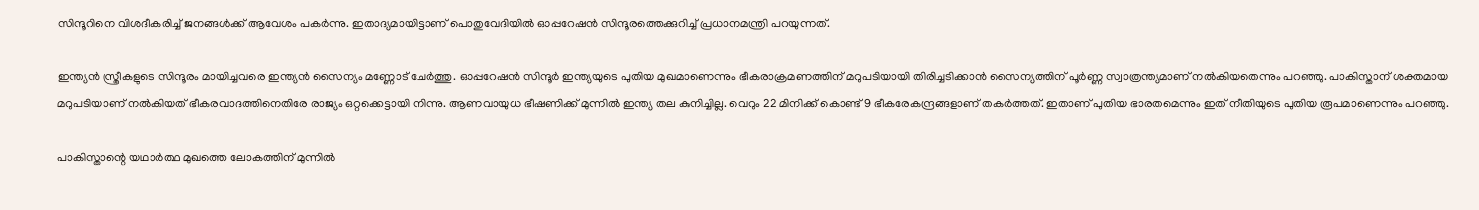സിന്ദൂറിനെ വിശദീകരിച്ച് ജനങ്ങള്‍ക്ക് ആവേശം പകര്‍ന്നു. ഇതാദ്യമായിട്ടാണ് പൊതുവേദിയില്‍ ഓപ്പറേഷന്‍ സിന്ദൂരത്തെക്കുറിച്ച് പ്രധാനമന്ത്രി പറയുന്നത്.

ഇന്ത്യന്‍ സ്ത്രീകളുടെ സിന്ദൂരം മായിച്ചവരെ ഇന്ത്യന്‍ സൈന്യം മണ്ണോട് ചേര്‍ത്തു. ഓപ്പറേഷന്‍ സിന്ദൂര്‍ ഇന്ത്യയുടെ പുതിയ മുഖമാണെന്നും ഭീകരാക്രമണത്തിന് മറുപടിയായി തിരിച്ചടിക്കാന്‍ സൈന്യത്തിന് പൂര്‍ണ്ണ സ്വാത്രന്ത്യമാണ് നല്‍കിയതെന്നും പറഞ്ഞു. പാകിസ്താന് ശക്തമായ മറുപടിയാണ് നല്‍കിയത് ഭീകരവാദത്തിനെതിരേ രാജ്യം ഒറ്റക്കെട്ടായി നിന്നു. ആണവായുധ ഭീഷണിക്ക് മുന്നില്‍ ഇന്ത്യ തല കുനിച്ചില്ല. വെറും 22 മിനിക്ക് കൊണ്ട് 9 ഭീകരേകന്ദ്രങ്ങളാണ് തകര്‍ത്തത്. ഇതാണ് പുതിയ ഭാരതമെന്നും ഇത് നീതിയുടെ പുതിയ രൂപമാണെന്നും പറഞ്ഞു.

പാകിസ്താന്റെ യഥാര്‍ത്ഥ മുഖത്തെ ലോകത്തിന് മുന്നില്‍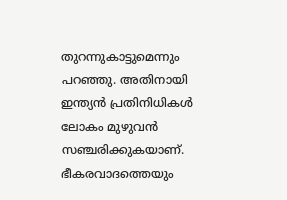തുറന്നുകാട്ടുമെന്നും പറഞ്ഞു. അതിനായി ഇന്ത്യന്‍ പ്രതിനിധികള്‍ ലോകം മുഴുവന്‍ സഞ്ചരിക്കുകയാണ്. ഭീകരവാദത്തെയും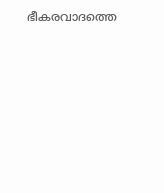ഭീകരവാദത്തെ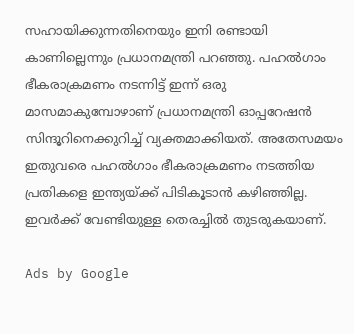സഹായിക്കുന്നതിനെയും ഇനി രണ്ടായി കാണില്ലെന്നും പ്രധാനമന്ത്രി പറഞ്ഞു. പഹല്‍ഗാം ഭീകരാക്രമണം നടന്നിട്ട് ഇന്ന് ഒരു മാസമാകുമ്പോഴാണ് പ്രധാനമന്ത്രി ഓപ്പറേഷന്‍ സിന്ദൂറിനെക്കുറിച്ച് വ്യക്തമാക്കിയത്. അതേസമയം ഇതുവരെ പഹല്‍ഗാം ഭീകരാക്രമണം നടത്തിയ പ്രതികളെ ഇന്ത്യയ്ക്ക് പിടികൂടാന്‍ കഴിഞ്ഞില്ല. ഇവര്‍ക്ക് വേണ്ടിയുള്ള തെരച്ചില്‍ തുടരുകയാണ്.

Ads by Google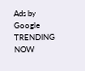Ads by Google
TRENDING NOW